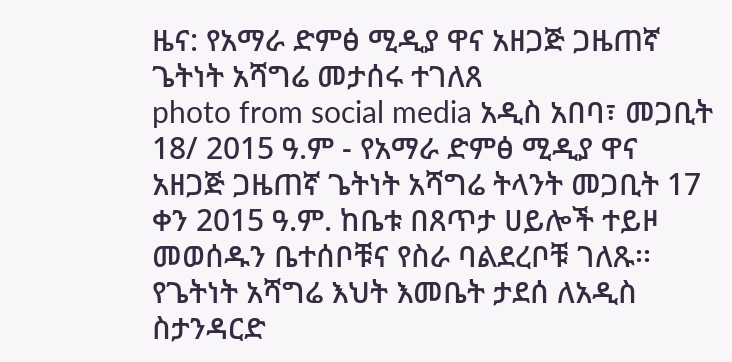ዜና: የአማራ ድምፅ ሚዲያ ዋና አዘጋጅ ጋዜጠኛ ጌትነት አሻግሬ መታሰሩ ተገለጸ
photo from social media አዲስ አበባ፣ መጋቢት 18/ 2015 ዓ.ም - የአማራ ድምፅ ሚዲያ ዋና አዘጋጅ ጋዜጠኛ ጌትነት አሻግሬ ትላንት መጋቢት 17 ቀን 2015 ዓ.ም. ከቤቱ በጸጥታ ሀይሎች ተይዞ መወሰዱን ቤተሰቦቹና የስራ ባልደረቦቹ ገለጹ፡፡ የጌትነት አሻግሬ እህት እመቤት ታደሰ ለአዲስ ስታንዳርድ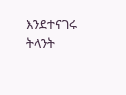እንደተናገሩ ትላንት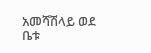አመሻሽላይ ወደ ቤቱ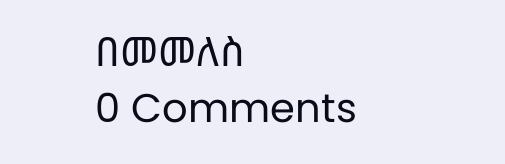በመመለስ
0 Comments